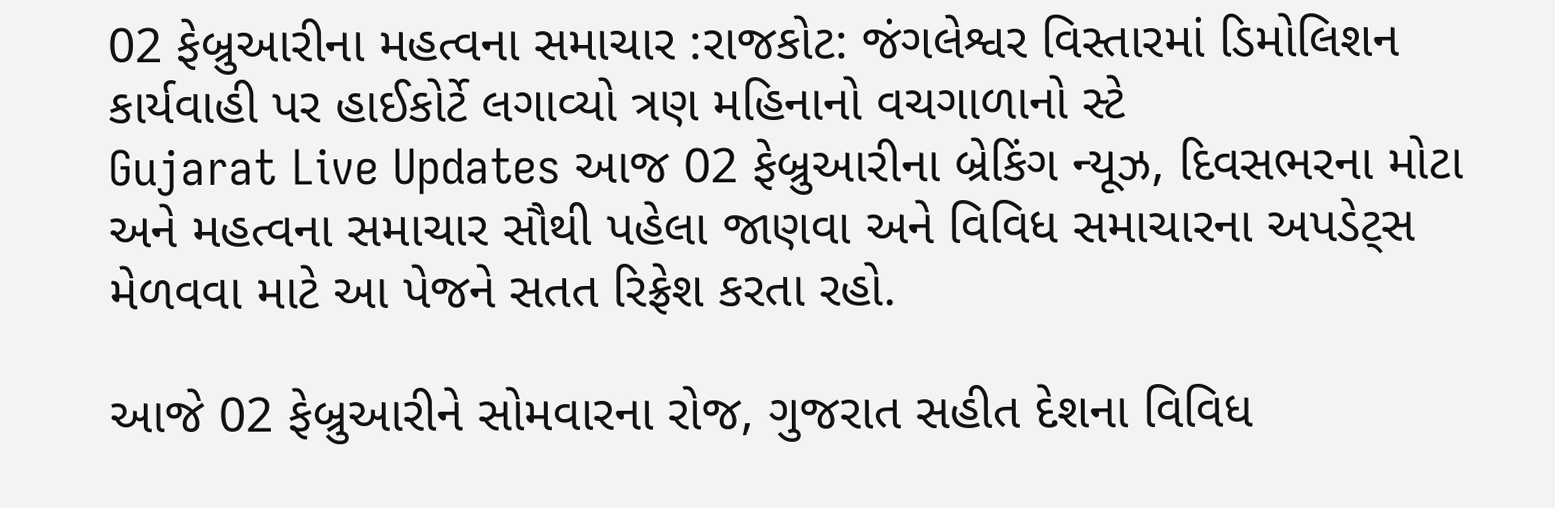02 ફેબ્રુઆરીના મહત્વના સમાચાર :રાજકોટ: જંગલેશ્વર વિસ્તારમાં ડિમોલિશન કાર્યવાહી પર હાઈકોર્ટે લગાવ્યો ત્રણ મહિનાનો વચગાળાનો સ્ટે
Gujarat Live Updates આજ 02 ફેબ્રુઆરીના બ્રેકિંગ ન્યૂઝ, દિવસભરના મોટા અને મહત્વના સમાચાર સૌથી પહેલા જાણવા અને વિવિધ સમાચારના અપડેટ્સ મેળવવા માટે આ પેજને સતત રિફ્રેશ કરતા રહો.

આજે 02 ફેબ્રુઆરીને સોમવારના રોજ, ગુજરાત સહીત દેશના વિવિધ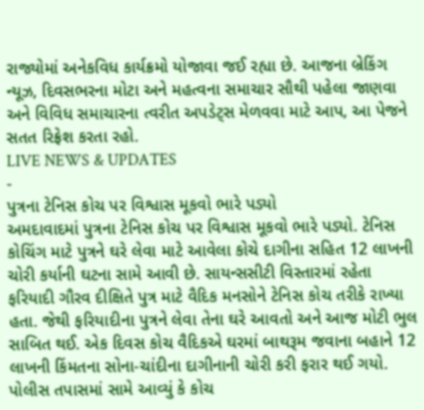રાજ્યોમાં અનેકવિધ કાર્યક્રમો યોજાવા જઈ રહ્યા છે. આજના બ્રેકિંગ ન્યૂઝ, દિવસભરના મોટા અને મહત્વના સમાચાર સૌથી પહેલા જાણવા અને વિવિધ સમાચારના ત્વરીત અપડેટ્સ મેળવવા માટે આપ, આ પેજને સતત રિફ્રેશ કરતા રહો.
LIVE NEWS & UPDATES
-
પુત્રના ટેનિસ કોચ પર વિશ્વાસ મૂકવો ભારે પડ્યો
અમદાવાદમાં પુત્રના ટેનિસ કોચ પર વિશ્વાસ મૂકવો ભારે પડ્યો. ટેનિસ કોચિંગ માટે પુત્રને ઘરે લેવા માટે આવેલા કોચે દાગીના સહિત 12 લાખની ચોરી કર્યાની ઘટના સામે આવી છે. સાયન્સસીટી વિસ્તારમાં રહેતા ફરિયાદી ગૌરવ દીક્ષિતે પુત્ર માટે વૈદિક મનસોને ટેનિસ કોચ તરીકે રાખ્યા હતા. જેથી ફરિયાદીના પુત્રને લેવા તેના ઘરે આવતો અને આજ મોટી ભુલ સાબિત થઈ. એક દિવસ કોચ વૈદિકએ ઘરમાં બાથરૂમ જવાના બહાને 12 લાખની કિંમતના સોના-ચાંદીના દાગીનાની ચોરી કરી ફરાર થઈ ગયો. પોલીસ તપાસમાં સામે આવ્યું કે કોચ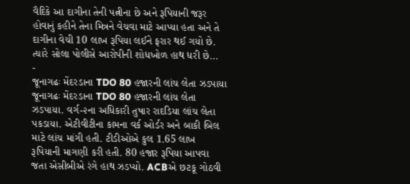વૈદિકે આ દાગીના તેની પત્નીના છે અને રૂપિયાની જરૂર હોવાનું કહીને તેના મિત્રને વેચવા માટે આપ્યા હતા અને તે દાગીના વેચી 10 લાખ રૂપિયા લઈને ફરાર થઈ ગયો છે. ત્યારે સોલા પોલીસે આરોપીની શોધખોળ હાથ ધરી છે…
-
જૂનાગઢઃ મેંદરડાના TDO 80 હજારની લાંચ લેતા ઝડપાયા
જૂનાગઢઃ મેંદરડાના TDO 80 હજારની લાંચ લેતા ઝડપાયા. વર્ગ-૨ના અધિકારી તુષાર રાદડિયા લાંચ લેતા પકડાયા. એટીવીટીના કામના વર્ક ઓર્ડર અને બાકી બિલ માટે લાંચ માંગી હતી. ટીડીઓએ કુલ 1.65 લાખ રૂપિયાની માગણી કરી હતી. 80 હજાર રૂપિયા આપવા જતા એસીબીએ રંગે હાથ ઝડપ્યો. ACBએ છટકૂ ગોઠવી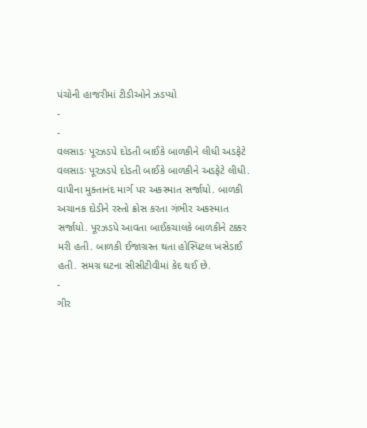પંચોની હાજરીમાં ટીડીઓને ઝડપ્યો
-
-
વલસાડઃ પૂરઝડપે દોડતી બાઈકે બાળકીને લીધી અડફેટે
વલસાડઃ પૂરઝડપે દોડતી બાઈકે બાળકીને અડફેટે લીધી. વાપીના મુક્તાનંદ માર્ગ પર અકસ્માત સર્જાયો. બાળકી અચાનક દોડીને રસ્તો ક્રોસ કરતા ગંભીર અકસ્માત સર્જાયો. પૂરઝડપે આવતા બાઈકચાલકે બાળકીને ટક્કર મરી હતી. બાળકી ઈજાગ્રસ્ત થતા હોસ્પિટલ ખસેડાઈ હતી. સમગ્ર ઘટના સીસીટીવીમાં કેદ થઈ છે.
-
ગીર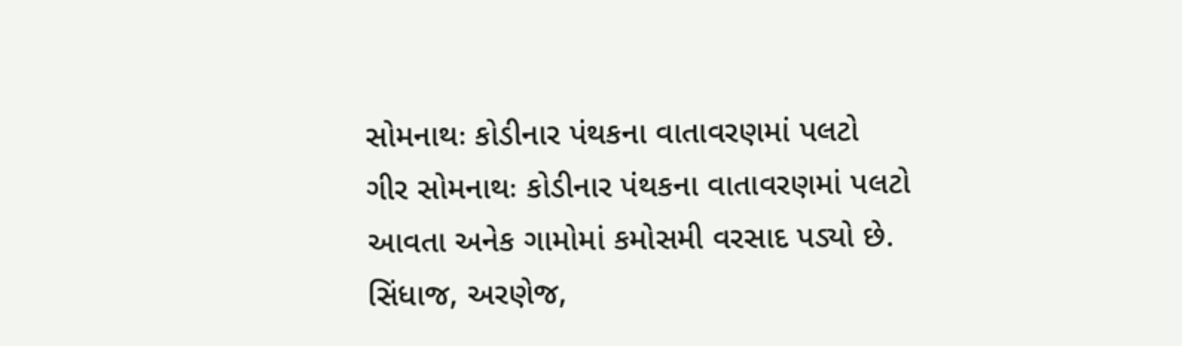સોમનાથઃ કોડીનાર પંથકના વાતાવરણમાં પલટો
ગીર સોમનાથઃ કોડીનાર પંથકના વાતાવરણમાં પલટો આવતા અનેક ગામોમાં કમોસમી વરસાદ પડ્યો છે. સિંધાજ, અરણેજ,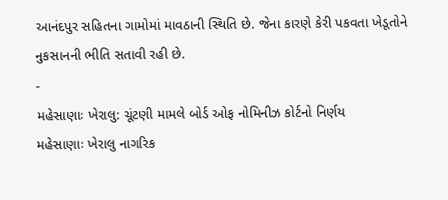આનંદપુર સહિતના ગામોમાં માવઠાની સ્થિતિ છે. જેના કારણે કેરી પકવતા ખેડૂતોને નુકસાનની ભીતિ સતાવી રહી છે.
-
મહેસાણાઃ ખેરાલુ: ચૂંટણી મામલે બોર્ડ ઓફ નોમિનીઝ કોર્ટનો નિર્ણય
મહેસાણાઃ ખેરાલુ નાગરિક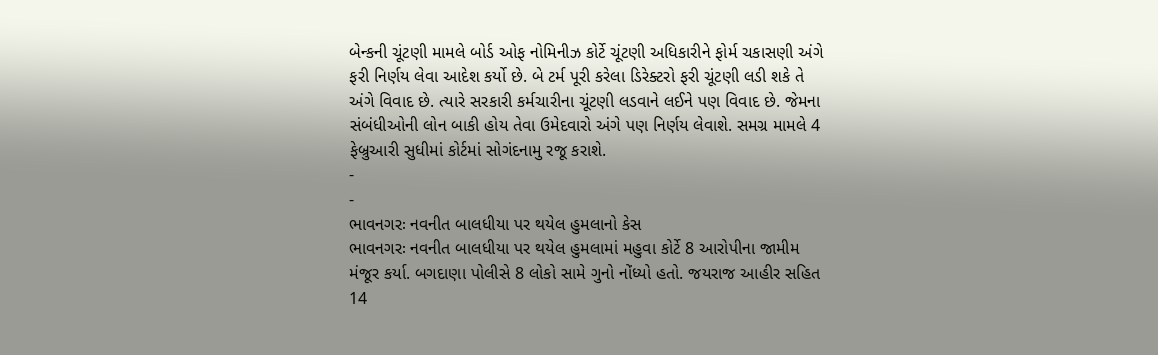બેન્કની ચૂંટણી મામલે બોર્ડ ઓફ નોમિનીઝ કોર્ટે ચૂંટણી અધિકારીને ફોર્મ ચકાસણી અંગે ફરી નિર્ણય લેવા આદેશ કર્યો છે. બે ટર્મ પૂરી કરેલા ડિરેક્ટરો ફરી ચૂંટણી લડી શકે તે અંગે વિવાદ છે. ત્યારે સરકારી કર્મચારીના ચૂંટણી લડવાને લઈને પણ વિવાદ છે. જેમના સંબંધીઓની લોન બાકી હોય તેવા ઉમેદવારો અંગે પણ નિર્ણય લેવાશે. સમગ્ર મામલે 4 ફેબ્રુઆરી સુધીમાં કોર્ટમાં સોગંદનામુ રજૂ કરાશે.
-
-
ભાવનગરઃ નવનીત બાલધીયા પર થયેલ હુમલાનો કેસ
ભાવનગરઃ નવનીત બાલધીયા પર થયેલ હુમલામાં મહુવા કોર્ટે 8 આરોપીના જામીમ મંજૂર કર્યા. બગદાણા પોલીસે 8 લોકો સામે ગુનો નોંધ્યો હતો. જયરાજ આહીર સહિત 14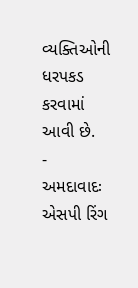વ્યક્તિઓની ધરપકડ કરવામાં આવી છે.
-
અમદાવાદઃ એસપી રિંગ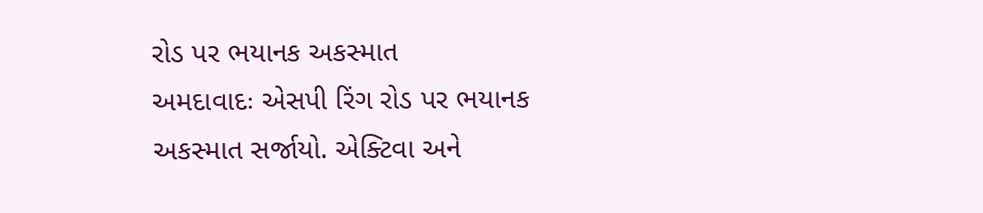રોડ પર ભયાનક અકસ્માત
અમદાવાદઃ એસપી રિંગ રોડ પર ભયાનક અકસ્માત સર્જાયો. એક્ટિવા અને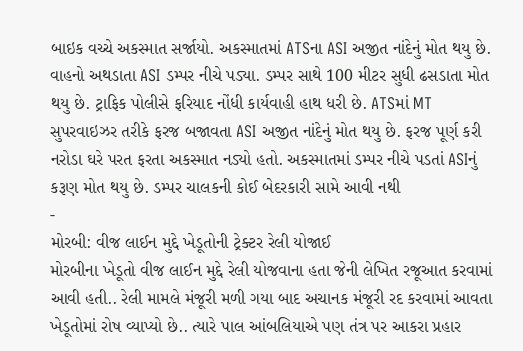બાઇક વચ્ચે અકસ્માત સર્જાયો. અકસ્માતમાં ATSના ASI અજીત નાંદેનું મોત થયુ છે. વાહનો અથડાતા ASI ડમ્પર નીચે પડ્યા. ડમ્પર સાથે 100 મીટર સુધી ઢસડાતા મોત થયુ છે. ટ્રાફિક પોલીસે ફરિયાદ નોંધી કાર્યવાહી હાથ ધરી છે. ATSમાં MT સુપરવાઇઝર તરીકે ફરજ બજાવતા ASI અજીત નાંદેનું મોત થયુ છે. ફરજ પૂર્ણ કરી નરોડા ઘરે પરત ફરતા અકસ્માત નડ્યો હતો. અકસ્માતમાં ડમ્પર નીચે પડતાં ASIનું કરૂણ મોત થયુ છે. ડમ્પર ચાલકની કોઈ બેદરકારી સામે આવી નથી
-
મોરબી: વીજ લાઈન મુદ્દે ખેડૂતોની ટ્રેક્ટર રેલી યોજાઈ
મોરબીના ખેડૂતો વીજ લાઈન મુદ્દે રેલી યોજવાના હતા જેની લેખિત રજૂઆત કરવામાં આવી હતી.. રેલી મામલે મંજૂરી મળી ગયા બાદ અચાનક મંજૂરી રદ કરવામાં આવતા ખેડૂતોમાં રોષ વ્યાપ્યો છે.. ત્યારે પાલ આંબલિયાએ પણ તંત્ર પર આકરા પ્રહાર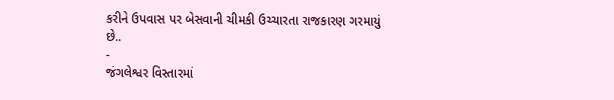કરીને ઉપવાસ પર બેસવાની ચીમકી ઉચ્ચારતા રાજકારણ ગરમાયું છે..
-
જંગલેશ્વર વિસ્તારમાં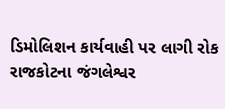ડિમોલિશન કાર્યવાહી પર લાગી રોક
રાજકોટના જંગલેશ્વર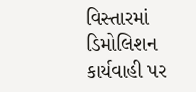વિસ્તારમાં ડિમોલિશન કાર્યવાહી પર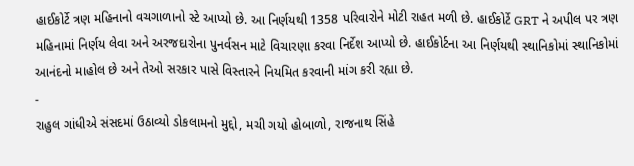હાઈકોર્ટે ત્રણ મહિનાનો વચગાળાનો સ્ટે આપ્યો છે. આ નિર્ણયથી 1358 પરિવારોને મોટી રાહત મળી છે. હાઈકોર્ટે GRT ને અપીલ પર ત્રણ મહિનામાં નિર્ણય લેવા અને અરજદારોના પુનર્વસન માટે વિચારણા કરવા નિર્દેશ આપ્યો છે. હાઈકોર્ટના આ નિર્ણયથી સ્થાનિકોમાં સ્થાનિકોમાં આનંદનો માહોલ છે અને તેઓ સરકાર પાસે વિસ્તારને નિયમિત કરવાની માંગ કરી રહ્યા છે.
-
રાહુલ ગાંધીએ સંસદમાં ઉઠાવ્યો ડોકલામનો મુદ્દો, મચી ગયો હોબાળો, રાજનાથ સિંહે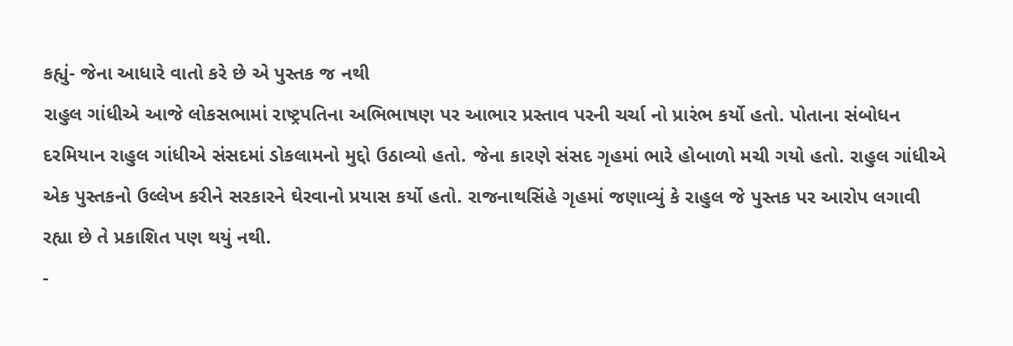કહ્યું- જેના આધારે વાતો કરે છે એ પુસ્તક જ નથી
રાહુલ ગાંધીએ આજે લોકસભામાં રાષ્ટ્રપતિના અભિભાષણ પર આભાર પ્રસ્તાવ પરની ચર્ચા નો પ્રારંભ કર્યો હતો. પોતાના સંબોધન દરમિયાન રાહુલ ગાંધીએ સંસદમાં ડોકલામનો મુદ્દો ઉઠાવ્યો હતો. જેના કારણે સંસદ ગૃહમાં ભારે હોબાળો મચી ગયો હતો. રાહુલ ગાંધીએ એક પુસ્તકનો ઉલ્લેખ કરીને સરકારને ઘેરવાનો પ્રયાસ કર્યો હતો. રાજનાથસિંહે ગૃહમાં જણાવ્યું કે રાહુલ જે પુસ્તક પર આરોપ લગાવી રહ્યા છે તે પ્રકાશિત પણ થયું નથી.
-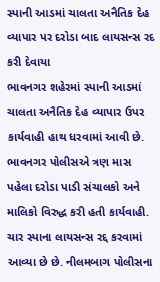સ્પાની આડમાં ચાલતા અનૈતિક દેહ વ્યાપાર પર દરોડા બાદ લાયસન્સ રદ કરી દેવાયા
ભાવનગર શહેરમાં સ્પાની આડમાં ચાલતા અનૈતિક દેહ વ્યાપાર ઉપર કાર્યવાહી હાથ ધરવામાં આવી છે. ભાવનગર પોલીસએ ત્રણ માસ પહેલા દરોડા પાડી સંચાલકો અને માલિકો વિરુદ્ધ કરી હતી કાર્યવાહી. ચાર સ્પાના લાયસન્સ રદ્દ કરવામાં આવ્યા છે છે. નીલમબાગ પોલીસના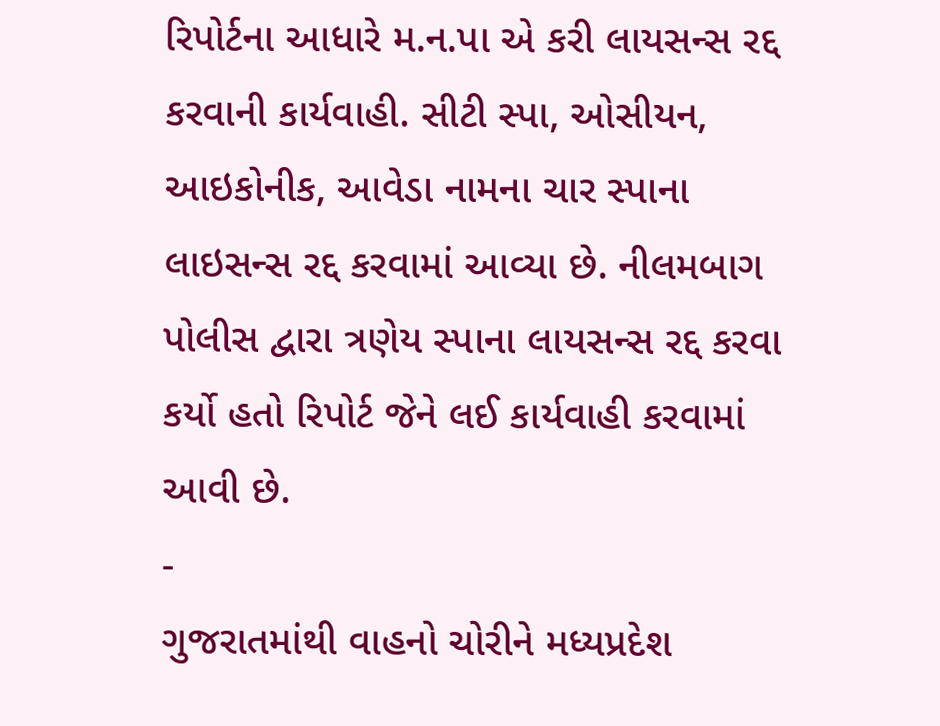રિપોર્ટના આધારે મ.ન.પા એ કરી લાયસન્સ રદ્દ કરવાની કાર્યવાહી. સીટી સ્પા, ઓસીયન, આઇકોનીક, આવેડા નામના ચાર સ્પાના લાઇસન્સ રદ્દ કરવામાં આવ્યા છે. નીલમબાગ પોલીસ દ્વારા ત્રણેય સ્પાના લાયસન્સ રદ્દ કરવા કર્યો હતો રિપોર્ટ જેને લઈ કાર્યવાહી કરવામાં આવી છે.
-
ગુજરાતમાંથી વાહનો ચોરીને મધ્યપ્રદેશ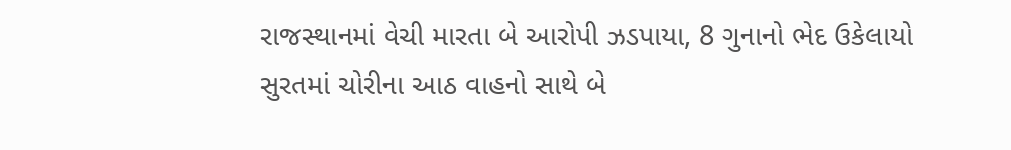રાજસ્થાનમાં વેચી મારતા બે આરોપી ઝડપાયા, 8 ગુનાનો ભેદ ઉકેલાયો
સુરતમાં ચોરીના આઠ વાહનો સાથે બે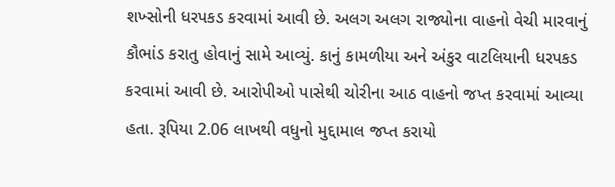શખ્સોની ધરપકડ કરવામાં આવી છે. અલગ અલગ રાજ્યોના વાહનો વેચી મારવાનું કૌભાંડ કરાતુ હોવાનું સામે આવ્યું. કાનું કામળીયા અને અંકુર વાટલિયાની ધરપકડ કરવામાં આવી છે. આરોપીઓ પાસેથી ચોરીના આઠ વાહનો જપ્ત કરવામાં આવ્યા હતા. રૂપિયા 2.06 લાખથી વધુનો મુદ્દામાલ જપ્ત કરાયો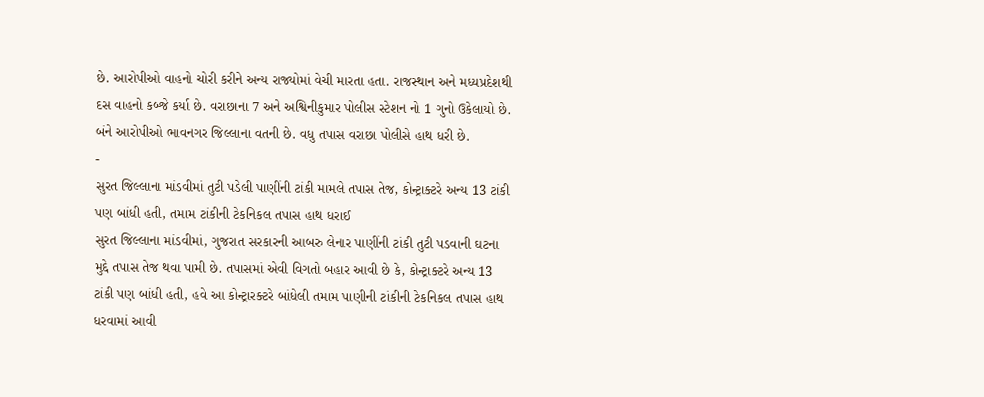છે. આરોપીઓ વાહનો ચોરી કરીને અન્ય રાજ્યોમાં વેચી મારતા હતા. રાજસ્થાન અને મધ્યપ્રદેશથી દસ વાહનો કબ્જે કર્યા છે. વરાછાના 7 અને અશ્વિનીકુમાર પોલીસ સ્ટેશન નો 1 ગુનો ઉકેલાયો છે. બંને આરોપીઓ ભાવનગર જિલ્લાના વતની છે. વધુ તપાસ વરાછા પોલીસે હાથ ધરી છે.
-
સુરત જિલ્લાના માંડવીમાં તુટી પડેલી પાણીંની ટાંકી મામલે તપાસ તેજ, કોન્ટ્રાક્ટરે અન્ય 13 ટાંકી પણ બાંધી હતી, તમામ ટાંકીની ટેકનિકલ તપાસ હાથ ધરાઈ
સુરત જિલ્લાના માંડવીમાં, ગુજરાત સરકારની આબરુ લેનાર પાણીંની ટાંકી તુટી પડવાની ઘટના મુદ્દે તપાસ તેજ થવા પામી છે. તપાસમાં એવી વિગતો બહાર આવી છે કે, કોન્ટ્રાક્ટરે અન્ય 13 ટાંકી પણ બાંધી હતી, હવે આ કોન્ટ્રારક્ટરે બાંધેલી તમામ પાણીની ટાંકીની ટેકનિકલ તપાસ હાથ ધરવામાં આવી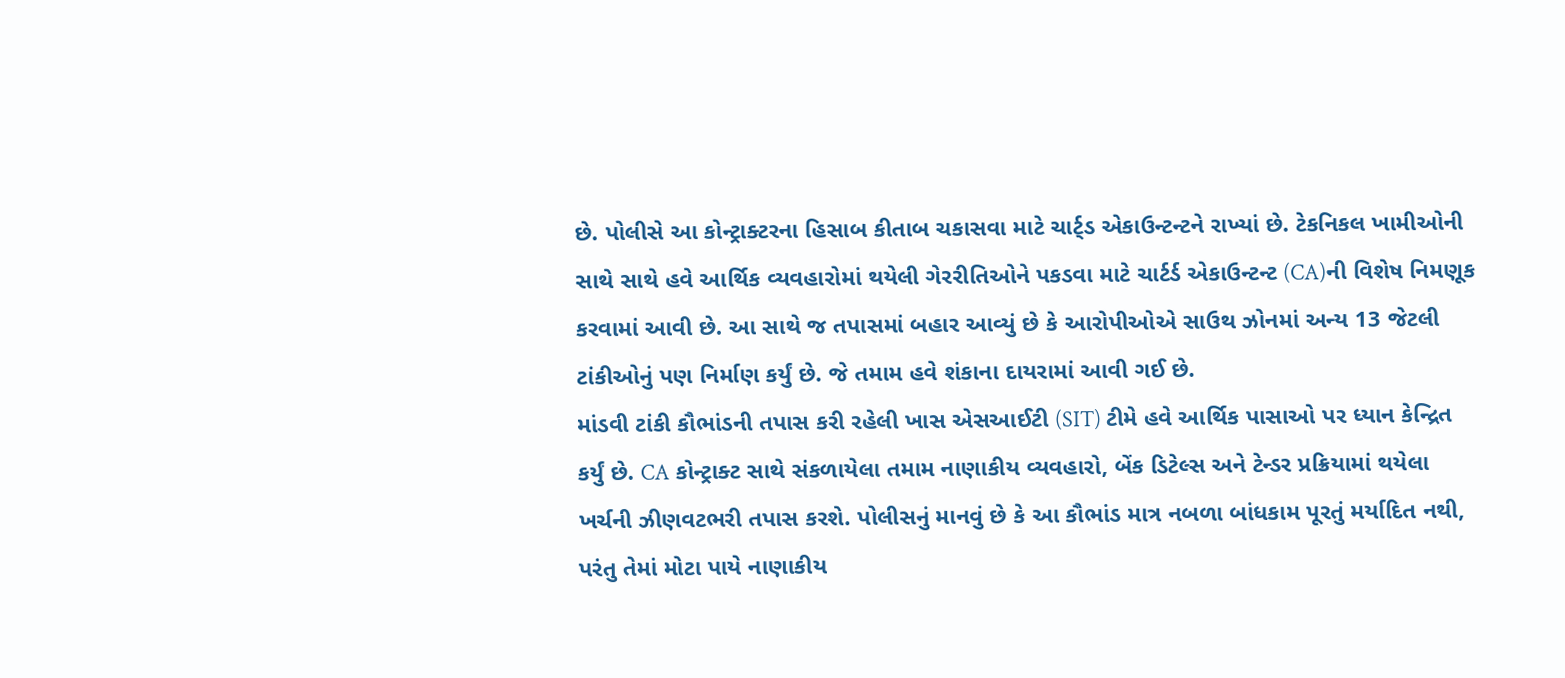છે. પોલીસે આ કોન્ટ્રાક્ટરના હિસાબ કીતાબ ચકાસવા માટે ચાર્ટ્ડ એકાઉન્ટન્ટને રાખ્યાં છે. ટેકનિકલ ખામીઓની સાથે સાથે હવે આર્થિક વ્યવહારોમાં થયેલી ગેરરીતિઓને પકડવા માટે ચાર્ટર્ડ એકાઉન્ટન્ટ (CA)ની વિશેષ નિમણૂક કરવામાં આવી છે. આ સાથે જ તપાસમાં બહાર આવ્યું છે કે આરોપીઓએ સાઉથ ઝોનમાં અન્ય 13 જેટલી ટાંકીઓનું પણ નિર્માણ કર્યું છે. જે તમામ હવે શંકાના દાયરામાં આવી ગઈ છે.
માંડવી ટાંકી કૌભાંડની તપાસ કરી રહેલી ખાસ એસઆઈટી (SIT) ટીમે હવે આર્થિક પાસાઓ પર ધ્યાન કેન્દ્રિત કર્યું છે. CA કોન્ટ્રાક્ટ સાથે સંકળાયેલા તમામ નાણાકીય વ્યવહારો, બેંક ડિટેલ્સ અને ટેન્ડર પ્રક્રિયામાં થયેલા ખર્ચની ઝીણવટભરી તપાસ કરશે. પોલીસનું માનવું છે કે આ કૌભાંડ માત્ર નબળા બાંધકામ પૂરતું મર્યાદિત નથી, પરંતુ તેમાં મોટા પાયે નાણાકીય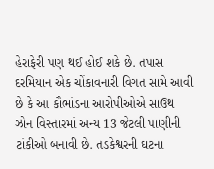હેરાફેરી પણ થઈ હોઈ શકે છે. તપાસ દરમિયાન એક ચોંકાવનારી વિગત સામે આવી છે કે આ કૌભાંડના આરોપીઓએ સાઉથ ઝોન વિસ્તારમાં અન્ય 13 જેટલી પાણીની ટાંકીઓ બનાવી છે. તડકેશ્વરની ઘટના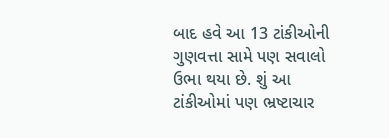બાદ હવે આ 13 ટાંકીઓની ગુણવત્તા સામે પણ સવાલો ઉભા થયા છે. શું આ ટાંકીઓમાં પણ ભ્રષ્ટાચાર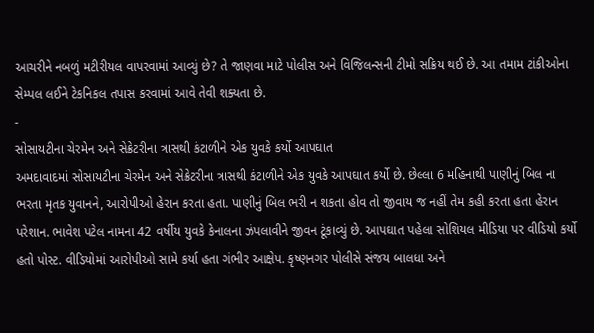આચરીને નબળું મટીરીયલ વાપરવામાં આવ્યું છે? તે જાણવા માટે પોલીસ અને વિજિલન્સની ટીમો સક્રિય થઈ છે. આ તમામ ટાંકીઓના સેમ્પલ લઈને ટેકનિકલ તપાસ કરવામાં આવે તેવી શક્યતા છે.
-
સોસાયટીના ચેરમેન અને સેક્રેટરીના ત્રાસથી કંટાળીને એક યુવકે કર્યો આપઘાત
અમદાવાદમાં સોસાયટીના ચેરમેન અને સેક્રેટરીના ત્રાસથી કંટાળીને એક યુવકે આપઘાત કર્યો છે. છેલ્લા 6 મહિનાથી પાણીનું બિલ ના ભરતા મૃતક યુવાનને, આરોપીઓ હેરાન કરતા હતા. પાણીનું બિલ ભરી ન શકતા હોવ તો જીવાય જ નહીં તેમ કહી કરતા હતા હેરાન પરેશાન. ભાવેશ પટેલ નામના 42 વર્ષીય યુવકે કેનાલના ઝંપલાવીને જીવન ટૂંકાવ્યું છે. આપઘાત પહેલા સોશિયલ મીડિયા પર વીડિયો કર્યો હતો પોસ્ટ. વીડિયોમાં આરોપીઓ સામે કર્યા હતા ગંભીર આક્ષેપ. કૃષ્ણનગર પોલીસે સંજય બાલધા અને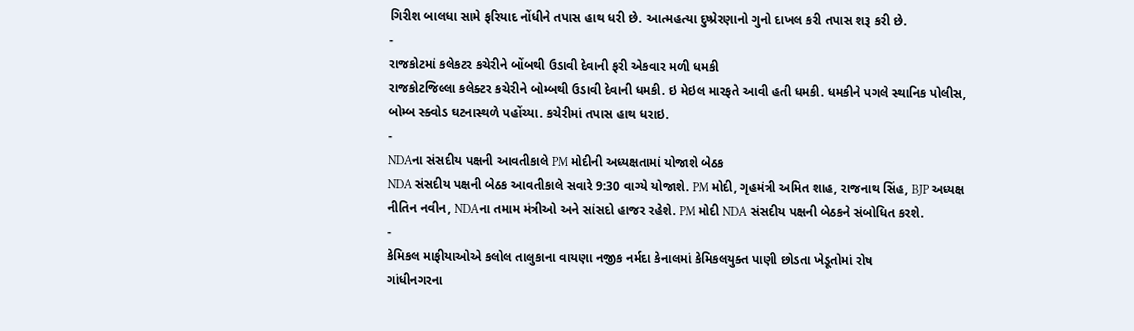ગિરીશ બાલધા સામે ફરિયાદ નોંધીને તપાસ હાથ ધરી છે. આત્મહત્યા દુષ્પ્રેરણાનો ગુનો દાખલ કરી તપાસ શરૂ કરી છે.
-
રાજકોટમાં કલેકટર કચેરીને બોંબથી ઉડાવી દેવાની ફરી એકવાર મળી ધમકી
રાજકોટજિલ્લા કલેક્ટર કચેરીને બોમ્બથી ઉડાવી દેવાની ધમકી. ઇ મેઇલ મારફતે આવી હતી ધમકી. ધમકીને પગલે સ્થાનિક પોલીસ, બોમ્બ સ્ક્વોડ ઘટનાસ્થળે પહોંચ્યા. કચેરીમાં તપાસ હાથ ધરાઇ.
-
NDAના સંસદીય પક્ષની આવતીકાલે PM મોદીની અધ્યક્ષતામાં યોજાશે બેઠક
NDA સંસદીય પક્ષની બેઠક આવતીકાલે સવારે 9:30 વાગ્યે યોજાશે. PM મોદી, ગૃહમંત્રી અમિત શાહ, રાજનાથ સિંહ, BJP અધ્યક્ષ નીતિન નવીન, NDAના તમામ મંત્રીઓ અને સાંસદો હાજર રહેશે. PM મોદી NDA સંસદીય પક્ષની બેઠકને સંબોધિત કરશે.
-
કેમિકલ માફીયાઓએ કલોલ તાલુકાના વાયણા નજીક નર્મદા કેનાલમાં કેમિકલયુક્ત પાણી છોડતા ખેડૂતોમાં રોષ
ગાંધીનગરના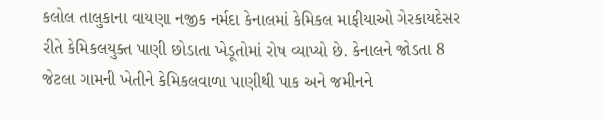કલોલ તાલુકાના વાયણા નજીક નર્મદા કેનાલમાં કેમિકલ માફીયાઓ ગેરકાયદેસર રીતે કેમિકલયુક્ત પાણી છોડાતા ખેડૂતોમાં રોષ વ્યાપ્યો છે. કેનાલને જોડતા 8 જેટલા ગામની ખેતીને કેમિકલવાળા પાણીથી પાક અને જમીનને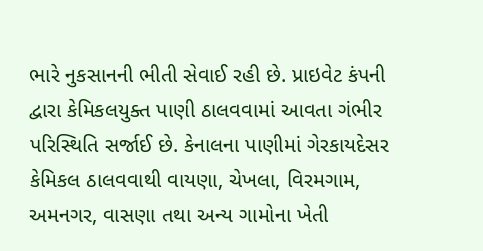ભારે નુકસાનની ભીતી સેવાઈ રહી છે. પ્રાઇવેટ કંપની દ્વારા કેમિકલયુક્ત પાણી ઠાલવવામાં આવતા ગંભીર પરિસ્થિતિ સર્જાઈ છે. કેનાલના પાણીમાં ગેરકાયદેસર કેમિકલ ઠાલવવાથી વાયણા, ચેખલા, વિરમગામ, અમનગર, વાસણા તથા અન્ય ગામોના ખેતી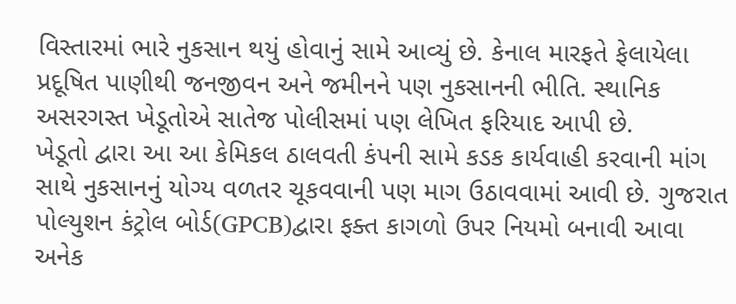વિસ્તારમાં ભારે નુકસાન થયું હોવાનું સામે આવ્યું છે. કેનાલ મારફતે ફેલાયેલા પ્રદૂષિત પાણીથી જનજીવન અને જમીનને પણ નુકસાનની ભીતિ. સ્થાનિક અસરગસ્ત ખેડૂતોએ સાતેજ પોલીસમાં પણ લેખિત ફરિયાદ આપી છે.
ખેડૂતો દ્વારા આ આ કેમિકલ ઠાલવતી કંપની સામે કડક કાર્યવાહી કરવાની માંગ સાથે નુકસાનનું યોગ્ય વળતર ચૂકવવાની પણ માગ ઉઠાવવામાં આવી છે. ગુજરાત પોલ્યુશન કંટ્રોલ બોર્ડ(GPCB)દ્વારા ફક્ત કાગળો ઉપર નિયમો બનાવી આવા અનેક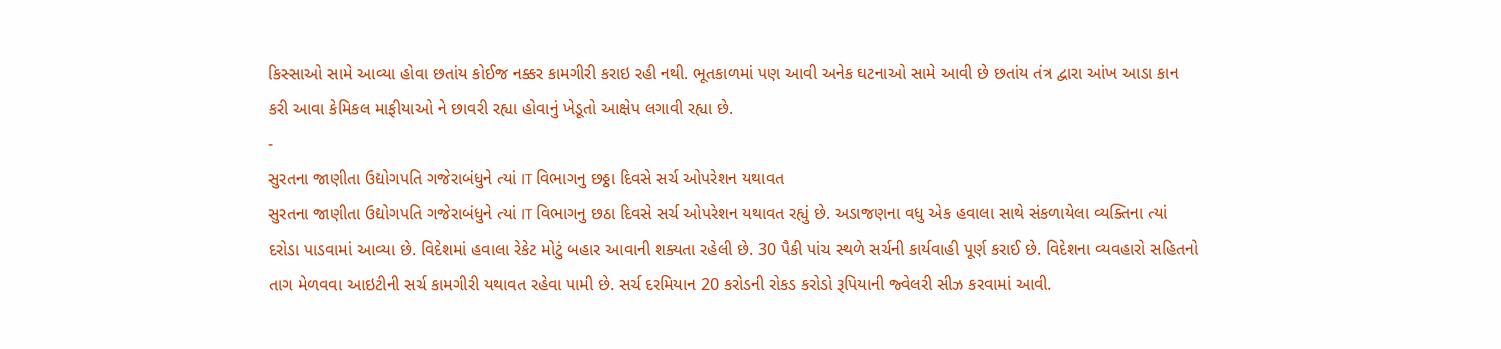કિસ્સાઓ સામે આવ્યા હોવા છતાંય કોઈજ નક્કર કામગીરી કરાઇ રહી નથી. ભૂતકાળમાં પણ આવી અનેક ઘટનાઓ સામે આવી છે છતાંય તંત્ર દ્વારા આંખ આડા કાન કરી આવા કેમિકલ માફીયાઓ ને છાવરી રહ્યા હોવાનું ખેડૂતો આક્ષેપ લગાવી રહ્યા છે.
-
સુરતના જાણીતા ઉદ્યોગપતિ ગજેરાબંધુને ત્યાં IT વિભાગનુ છઠ્ઠા દિવસે સર્ચ ઓપરેશન યથાવત
સુરતના જાણીતા ઉદ્યોગપતિ ગજેરાબંધુને ત્યાં IT વિભાગનુ છઠા દિવસે સર્ચ ઓપરેશન યથાવત રહ્યું છે. અડાજણના વધુ એક હવાલા સાથે સંકળાયેલા વ્યક્તિના ત્યાં દરોડા પાડવામાં આવ્યા છે. વિદેશમાં હવાલા રેકેટ મોટું બહાર આવાની શક્યતા રહેલી છે. 30 પૈકી પાંચ સ્થળે સર્ચની કાર્યવાહી પૂર્ણ કરાઈ છે. વિદેશના વ્યવહારો સહિતનો તાગ મેળવવા આઇટીની સર્ચ કામગીરી યથાવત રહેવા પામી છે. સર્ચ દરમિયાન 20 કરોડની રોકડ કરોડો રૂપિયાની જ્વેલરી સીઝ કરવામાં આવી.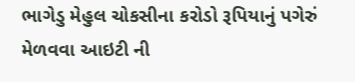ભાગેડુ મેહુલ ચોકસીના કરોડો રૂપિયાનું પગેરું મેળવવા આઇટી ની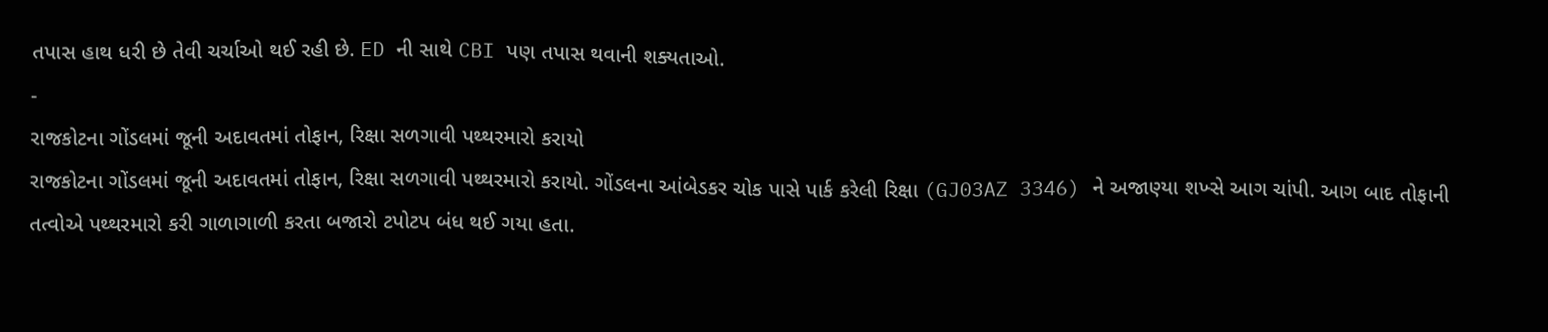તપાસ હાથ ધરી છે તેવી ચર્ચાઓ થઈ રહી છે. ED ની સાથે CBI પણ તપાસ થવાની શક્યતાઓ.
-
રાજકોટના ગોંડલમાં જૂની અદાવતમાં તોફાન, રિક્ષા સળગાવી પથ્થરમારો કરાયો
રાજકોટના ગોંડલમાં જૂની અદાવતમાં તોફાન, રિક્ષા સળગાવી પથ્થરમારો કરાયો. ગોંડલના આંબેડકર ચોક પાસે પાર્ક કરેલી રિક્ષા (GJ03AZ 3346) ને અજાણ્યા શખ્સે આગ ચાંપી. આગ બાદ તોફાની તત્વોએ પથ્થરમારો કરી ગાળાગાળી કરતા બજારો ટપોટપ બંધ થઈ ગયા હતા.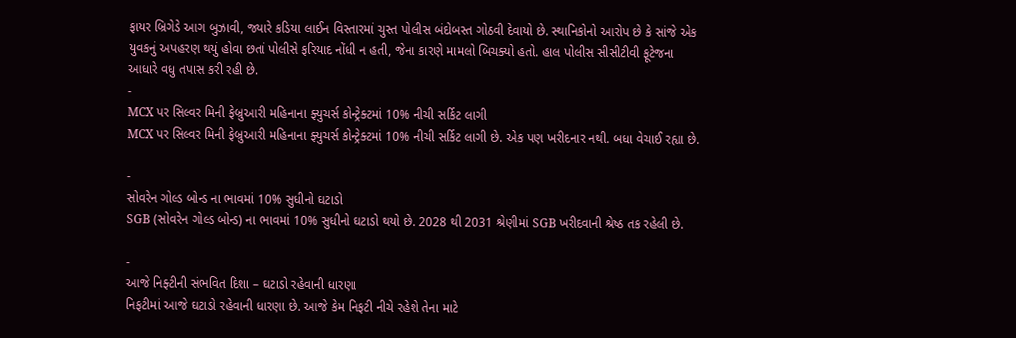ફાયર બ્રિગેડે આગ બુઝાવી, જ્યારે કડિયા લાઈન વિસ્તારમાં ચુસ્ત પોલીસ બંદોબસ્ત ગોઠવી દેવાયો છે. સ્થાનિકોનો આરોપ છે કે સાંજે એક યુવકનું અપહરણ થયું હોવા છતાં પોલીસે ફરિયાદ નોંધી ન હતી, જેના કારણે મામલો બિચક્યો હતો. હાલ પોલીસ સીસીટીવી ફૂટેજના આધારે વધુ તપાસ કરી રહી છે.
-
MCX પર સિલ્વર મિની ફેબ્રુઆરી મહિનાના ફ્યુચર્સ કોન્ટ્રેક્ટમાં 10% નીચી સર્કિટ લાગી
MCX પર સિલ્વર મિની ફેબ્રુઆરી મહિનાના ફ્યુચર્સ કોન્ટ્રેક્ટમાં 10% નીચી સર્કિટ લાગી છે. એક પણ ખરીદનાર નથી. બધા વેચાઈ રહ્યા છે.

-
સોવરેન ગોલ્ડ બોન્ડ ના ભાવમાં 10% સુધીનો ઘટાડો
SGB (સોવરેન ગોલ્ડ બોન્ડ) ના ભાવમાં 10% સુધીનો ઘટાડો થયો છે. 2028 થી 2031 શ્રેણીમાં SGB ખરીદવાની શ્રેષ્ઠ તક રહેલી છે.

-
આજે નિફ્ટીની સંભવિત દિશા – ઘટાડો રહેવાની ધારણા
નિફટીમાં આજે ઘટાડો રહેવાની ધારણા છે. આજે કેમ નિફટી નીચે રહેશે તેના માટે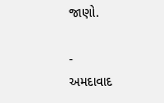જાણો.

-
અમદાવાદ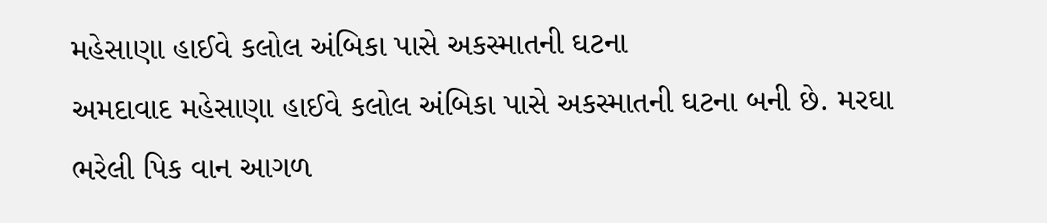મહેસાણા હાઈવે કલોલ અંબિકા પાસે અકસ્માતની ઘટના
અમદાવાદ મહેસાણા હાઈવે કલોલ અંબિકા પાસે અકસ્માતની ઘટના બની છે. મરઘા ભરેલી પિક વાન આગળ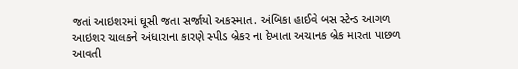જતાં આઇશરમાં ઘૂસી જતા સર્જાયો અકસ્માત. અંબિકા હાઈવે બસ સ્ટેન્ડ આગળ આઇશર ચાલકને અંધારાના કારણે સ્પીડ બ્રેકર ના દેખાતા અચાનક બ્રેક મારતા પાછળ આવતી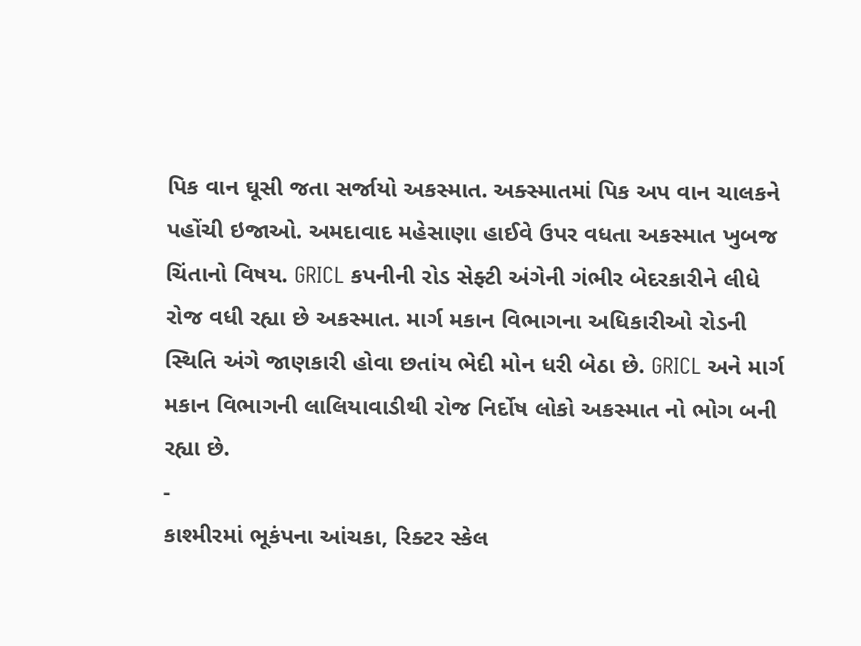પિક વાન ઘૂસી જતા સર્જાયો અકસ્માત. અક્સ્માતમાં પિક અપ વાન ચાલકને પહોંચી ઇજાઓ. અમદાવાદ મહેસાણા હાઈવે ઉપર વધતા અકસ્માત ખુબજ ચિંતાનો વિષય. GRICL કપનીની રોડ સેફ્ટી અંગેની ગંભીર બેદરકારીને લીધે રોજ વધી રહ્યા છે અકસ્માત. માર્ગ મકાન વિભાગના અધિકારીઓ રોડની સ્થિતિ અંગે જાણકારી હોવા છતાંય ભેદી મોન ધરી બેઠા છે. GRICL અને માર્ગ મકાન વિભાગની લાલિયાવાડીથી રોજ નિર્દોષ લોકો અકસ્માત નો ભોગ બની રહ્યા છે.
-
કાશ્મીરમાં ભૂકંપના આંચકા, રિક્ટર સ્કેલ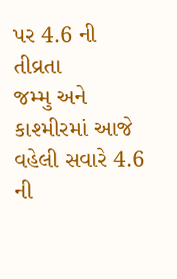પર 4.6 ની તીવ્રતા
જમ્મુ અને કાશ્મીરમાં આજે વહેલી સવારે 4.6 ની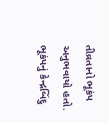તીવ્રતાનો ભૂકંપ અનુભવાયો હતો. ભૂકંપનું કેન્દ્રબિંદુ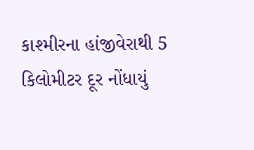કાશ્મીરના હાંજીવેરાથી 5 કિલોમીટર દૂર નોંધાયું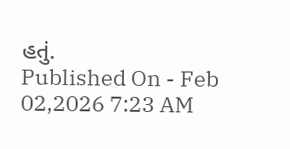હતું.
Published On - Feb 02,2026 7:23 AM